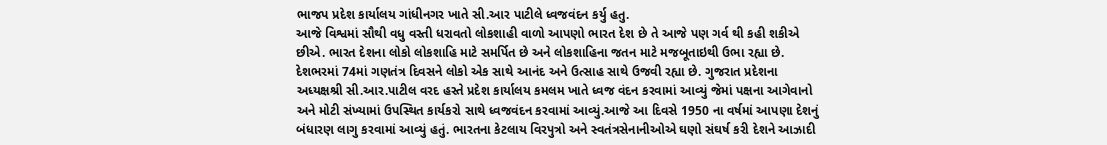ભાજપ પ્રદેશ કાર્યાલય ગાંધીનગર ખાતે સી.આર પાટીલે ધ્વજવંદન કર્યુ હતુ.
આજે વિશ્વમાં સૌથી વધુ વસ્તી ધરાવતો લોકશાહી વાળો આપણો ભારત દેશ છે તે આજે પણ ગર્વ થી કહી શકીએ છીએ. ભારત દેશના લોકો લોકશાહિ માટે સમર્પિત છે અને લોકશાહિના જતન માટે મજબૂતાઇથી ઉભા રહ્યા છે.
દેશભરમાં 74માં ગણતંત્ર દિવસને લોકો એક સાથે આનંદ અને ઉત્સાહ સાથે ઉજવી રહ્યા છે. ગુજરાત પ્રદેશના અધ્યક્ષશ્રી સી.આર.પાટીલ વરદ હસ્તે પ્રદેશ કાર્યાલય કમલમ ખાતે ધ્વજ વંદન કરવામાં આવ્યું જેમાં પક્ષના આગેવાનો અને મોટી સંખ્યામાં ઉપસ્થિત કાર્યકરો સાથે ધ્વજવંદન કરવામાં આવ્યું.આજે આ દિવસે 1950 ના વર્ષમાં આપણા દેશનું બંધારણ લાગુ કરવામાં આવ્યું હતું. ભારતના કેટલાય વિરપુત્રો અને સ્વતંત્રસેનાનીઓએ ઘણો સંઘર્ષ કરી દેશને આઝાદી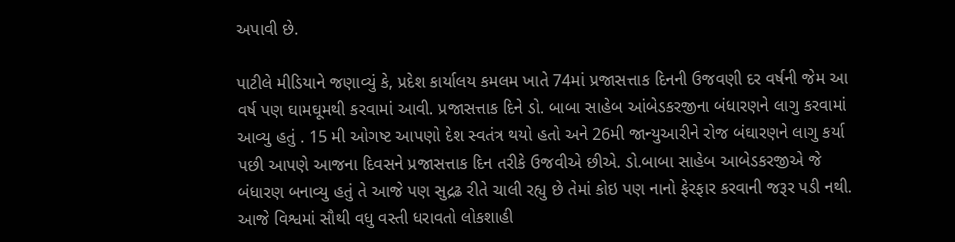અપાવી છે.

પાટીલે મીડિયાને જણાવ્યું કે, પ્રદેશ કાર્યાલય કમલમ ખાતે 74માં પ્રજાસત્તાક દિનની ઉજવણી દર વર્ષની જેમ આ વર્ષ પણ ઘામઘૂમથી કરવામાં આવી. પ્રજાસત્તાક દિને ડો. બાબા સાહેબ આંબેડકરજીના બંધારણને લાગુ કરવામાં આવ્યુ હતું . 15 મી ઓગષ્ટ આપણો દેશ સ્વતંત્ર થયો હતો અને 26મી જાન્યુઆરીને રોજ બંઘારણને લાગુ કર્યા પછી આપણે આજના દિવસને પ્રજાસત્તાક દિન તરીકે ઉજવીએ છીએ. ડો.બાબા સાહેબ આબેડકરજીએ જે બંધારણ બનાવ્યુ હતું તે આજે પણ સુદ્રઢ રીતે ચાલી રહ્યુ છે તેમાં કોઇ પણ નાનો ફેરફાર કરવાની જરૂર પડી નથી. આજે વિશ્વમાં સૌથી વધુ વસ્તી ધરાવતો લોકશાહી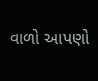વાળો આપણો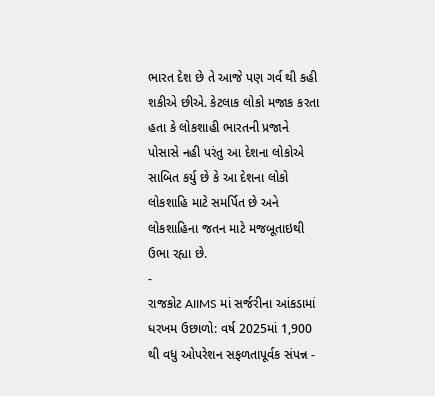ભારત દેશ છે તે આજે પણ ગર્વ થી કહી શકીએ છીએ. કેટલાક લોકો મજાક કરતા હતા કે લોકશાહી ભારતની પ્રજાને પોસાસે નહી પરંતુ આ દેશના લોકોએ સાબિત કર્યુ છે કે આ દેશના લોકો લોકશાહિ માટે સમર્પિત છે અને લોકશાહિના જતન માટે મજબૂતાઇથી ઉભા રહ્યા છે.
-
રાજકોટ AIIMS માં સર્જરીના આંકડામાં ધરખમ ઉછાળો: વર્ષ 2025માં 1,900 થી વધુ ઓપરેશન સફળતાપૂર્વક સંપન્ન -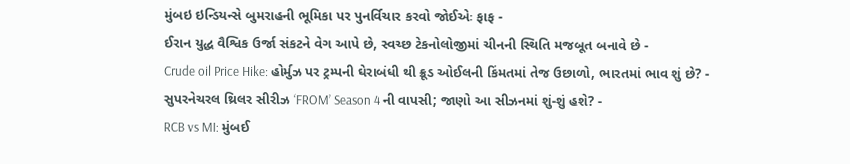મુંબઇ ઇન્ડિયન્સે બુમરાહની ભૂમિકા પર પુનર્વિચાર કરવો જોઈએઃ ફાફ -
ઈરાન યુદ્ધ વૈશ્વિક ઉર્જા સંકટને વેગ આપે છે, સ્વચ્છ ટેકનોલોજીમાં ચીનની સ્થિતિ મજબૂત બનાવે છે -
Crude oil Price Hike: હોર્મુઝ પર ટ્રમ્પની ઘેરાબંધી થી ક્રૂડ ઓઈલની કિંમતમાં તેજ ઉછાળો, ભારતમાં ભાવ શું છે? -
સુપરનેચરલ થ્રિલર સીરીઝ ‘FROM’ Season 4 ની વાપસી; જાણો આ સીઝનમાં શું-શું હશે? -
RCB vs MI: મુંબઈ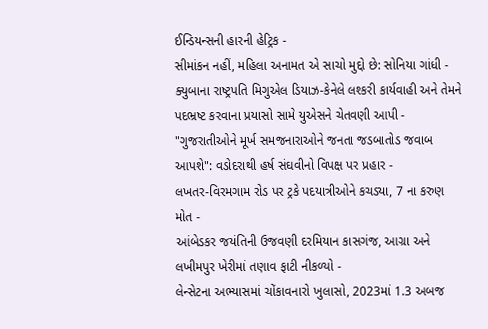ઈન્ડિયન્સની હારની હેટ્રિક -
સીમાંકન નહીં, મહિલા અનામત એ સાચો મુદ્દો છે: સોનિયા ગાંધી -
ક્યુબાના રાષ્ટ્રપતિ મિગુએલ ડિયાઝ-કેનેલે લશ્કરી કાર્યવાહી અને તેમને પદભ્રષ્ટ કરવાના પ્રયાસો સામે યુએસને ચેતવણી આપી -
"ગુજરાતીઓને મૂર્ખ સમજનારાઓને જનતા જડબાતોડ જવાબ આપશે": વડોદરાથી હર્ષ સંઘવીનો વિપક્ષ પર પ્રહાર -
લખતર-વિરમગામ રોડ પર ટ્રકે પદયાત્રીઓને કચડ્યા, 7 ના કરુણ મોત -
આંબેડકર જયંતિની ઉજવણી દરમિયાન કાસગંજ, આગ્રા અને લખીમપુર ખેરીમાં તણાવ ફાટી નીકળ્યો -
લેન્સેટના અભ્યાસમાં ચોંકાવનારો ખુલાસો, 2023માં 1.3 અબજ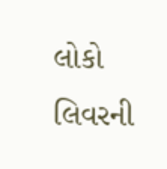લોકો લિવરની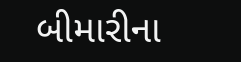બીમારીના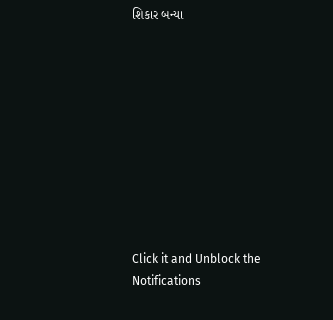શિકાર બન્યા










Click it and Unblock the Notifications